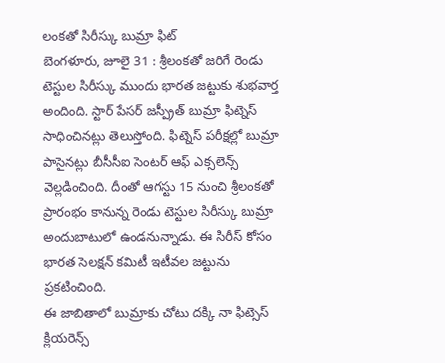లంకతో సిరీస్కు బుమ్రా ఫిట్
బెంగళూరు, జూలై 31 : శ్రీలంకతో జరిగే రెండు టెస్టుల సిరీస్కు ముందు భారత జట్టుకు శుభవార్త అందింది. స్టార్ పేసర్ జస్ప్రీత్ బుమ్రా ఫిట్నెస్ సాధించినట్లు తెలుస్తోంది. ఫిట్నెస్ పరీక్షల్లో బుమ్రా పాసైనట్లు బీసీసీఐ సెంటర్ ఆఫ్ ఎక్సలెన్స్ వెల్లడించింది. దీంతో ఆగస్టు 15 నుంచి శ్రీలంకతో ప్రారంభం కానున్న రెండు టెస్టుల సిరీస్కు బుమ్రా అందుబాటులో ఉండనున్నాడు. ఈ సిరీస్ కోసం భారత సెలక్షన్ కమిటీ ఇటీవల జట్టును ప్రకటించింది.
ఈ జాబితాలో బుమ్రాకు చోటు దక్కి నా ఫిట్సెస్ క్లియరెన్స్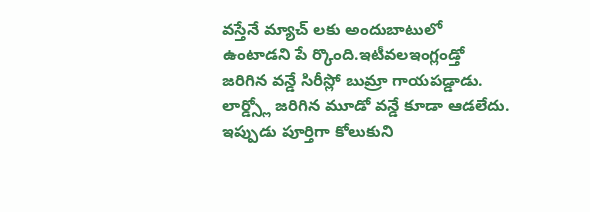వస్తేనే మ్యాచ్ లకు అందుబాటులో ఉంటాడని పే ర్కొంది.ఇటీవలఇంగ్లండ్తో జరిగిన వన్డే సిరీస్లో బుమ్రా గాయపడ్డాడు. లార్డ్స్లో జరిగిన మూడో వన్డే కూడా ఆడలేదు. ఇప్పుడు పూర్తిగా కోలుకుని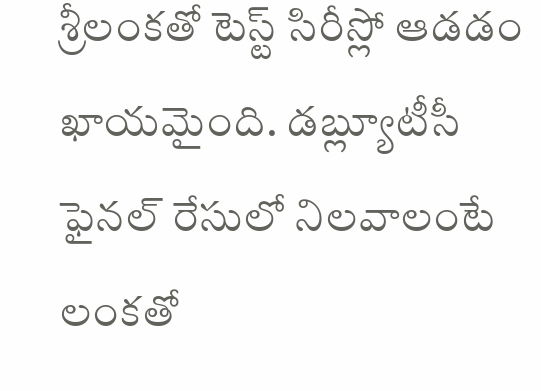శ్రీలంకతో టెస్ట్ సిరీస్లో ఆడడం ఖాయమైంది. డబ్ల్యూటీసీ ఫైనల్ రేసులో నిలవాలంటే లంకతో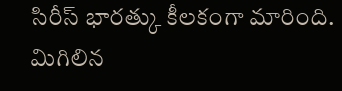సిరీస్ భారత్కు కీలకంగా మారింది. మిగిలిన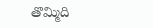తొమ్మిది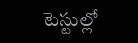టెస్టుల్లో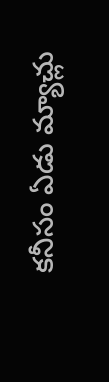కనీసం ఏడు మ్యాచ్లు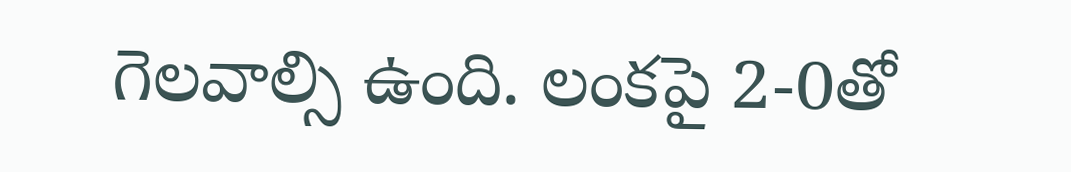గెలవాల్సి ఉంది. లంకపై 2-0తో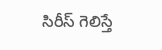సిరీస్ గెలిస్తే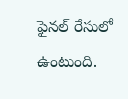ఫైనల్ రేసులో ఉంటుంది.